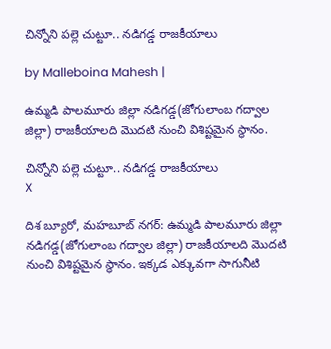చిన్నోని పల్లె చుట్టూ.. నడిగడ్డ రాజకీయాలు

by Malleboina Mahesh |

ఉమ్మడి పాలమూరు జిల్లా నడిగడ్డ(జోగులాంబ గద్వాల జిల్లా) రాజకీయాలది మొదటి నుంచి విశిష్టమైన స్థానం.

చిన్నోని పల్లె చుట్టూ.. నడిగడ్డ రాజకీయాలు
X

దిశ బ్యూరో, మహబూబ్ నగర్: ఉమ్మడి పాలమూరు జిల్లా నడిగడ్డ(జోగులాంబ గద్వాల జిల్లా) రాజకీయాలది మొదటి నుంచి విశిష్టమైన స్థానం. ఇక్కడ ఎక్కువగా సాగునీటి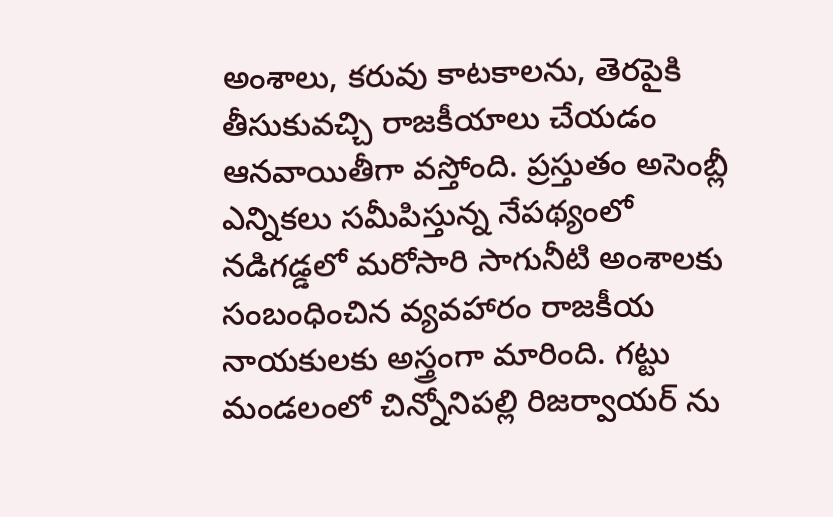అంశాలు, కరువు కాటకాలను, తెరపైకి తీసుకువచ్చి రాజకీయాలు చేయడం ఆనవాయితీగా వస్తోంది. ప్రస్తుతం అసెంబ్లీ ఎన్నికలు సమీపిస్తున్న నేపథ్యంలో నడిగడ్డలో మరోసారి సాగునీటి అంశాలకు సంబంధించిన వ్యవహారం రాజకీయ నాయకులకు అస్త్రంగా మారింది. గట్టు మండలంలో చిన్నోనిపల్లి రిజర్వాయర్ ను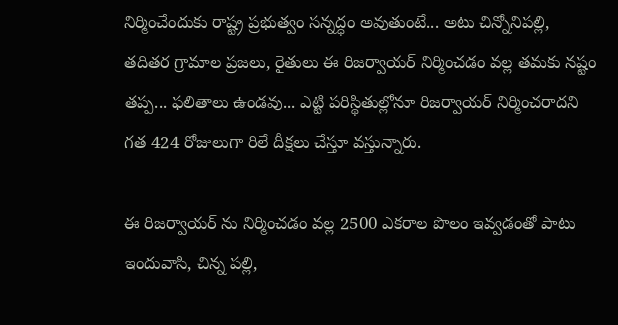నిర్మించేందుకు రాష్ట్ర ప్రభుత్వం సన్నద్ధం అవుతుంటే... అటు చిన్నోనిపల్లి, తదితర గ్రామాల ప్రజలు, రైతులు ఈ రిజర్వాయర్ నిర్మించడం వల్ల తమకు నష్టం తప్ప... ఫలితాలు ఉండవు... ఎట్టి పరిస్థితుల్లోనూ రిజర్వాయర్ నిర్మించరాదని గత 424 రోజులుగా రిలే దీక్షలు చేస్తూ వస్తున్నారు.

ఈ రిజర్వాయర్ ను నిర్మించడం వల్ల 2500 ఎకరాల పొలం ఇవ్వడంతో పాటు ఇందువాసి, చిన్న పల్లి,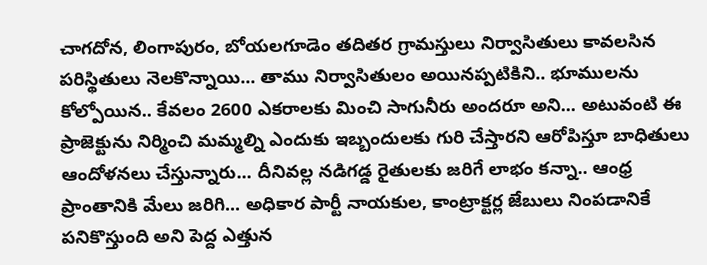చాగదోన, లింగాపురం, బోయలగూడెం తదితర గ్రామస్తులు నిర్వాసితులు కావలసిన పరిస్థితులు నెలకొన్నాయి... తాము నిర్వాసితులం అయినప్పటికిని.. భూములను కోల్పోయిన.. కేవలం 2600 ఎకరాలకు మించి సాగునీరు అందరూ అని... అటువంటి ఈ ప్రాజెక్టును నిర్మించి మమ్మల్ని ఎందుకు ఇబ్బందులకు గురి చేస్తారని ఆరోపిస్తూ బాధితులు ఆందోళనలు చేస్తున్నారు... దీనివల్ల నడిగడ్డ రైతులకు జరిగే లాభం కన్నా.. ఆంధ్ర ప్రాంతానికి మేలు జరిగి... అధికార పార్టీ నాయకుల, కాంట్రాక్టర్ల జేబులు నింపడానికే పనికొస్తుంది అని పెద్ద ఎత్తున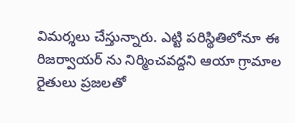విమర్శలు చేస్తున్నారు. ఎట్టి పరిస్థితిలోనూ ఈ రిజర్వాయర్ ను నిర్మించవద్దని ఆయా గ్రామాల రైతులు ప్రజలతో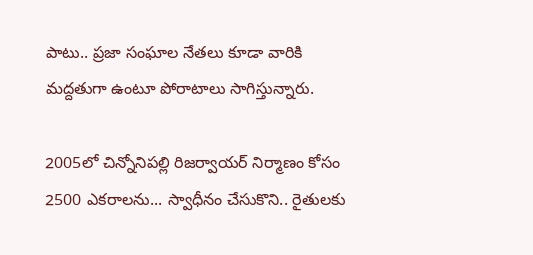పాటు.. ప్రజా సంఘాల నేతలు కూడా వారికి మద్దతుగా ఉంటూ పోరాటాలు సాగిస్తున్నారు.

2005లో చిన్నోనిపల్లి రిజర్వాయర్ నిర్మాణం కోసం 2500 ఎకరాలను... స్వాధీనం చేసుకొని.. రైతులకు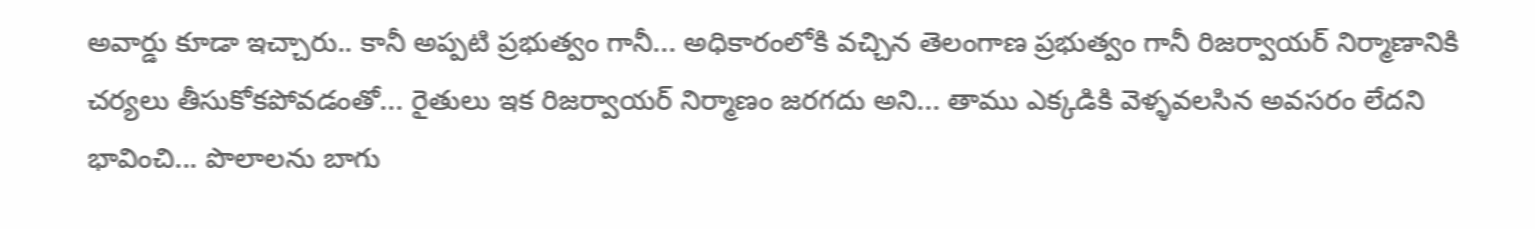అవార్డు కూడా ఇచ్చారు.. కానీ అప్పటి ప్రభుత్వం గానీ... అధికారంలోకి వచ్చిన తెలంగాణ ప్రభుత్వం గానీ రిజర్వాయర్ నిర్మాణానికి చర్యలు తీసుకోకపోవడంతో... రైతులు ఇక రిజర్వాయర్ నిర్మాణం జరగదు అని... తాము ఎక్కడికి వెళ్ళవలసిన అవసరం లేదని భావించి... పొలాలను బాగు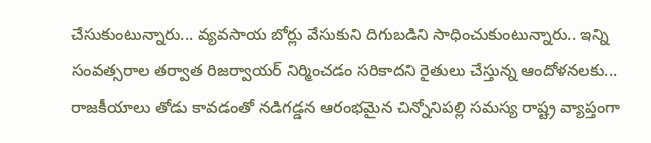చేసుకుంటున్నారు... వ్యవసాయ బోర్లు వేసుకుని దిగుబడిని సాధించుకుంటున్నారు.. ఇన్ని సంవత్సరాల తర్వాత రిజర్వాయర్ నిర్మించడం సరికాదని రైతులు చేస్తున్న ఆందోళనలకు... రాజకీయాలు తోడు కావడంతో నడిగడ్డన ఆరంభమైన చిన్నోనిపల్లి సమస్య రాష్ట్ర వ్యాప్తంగా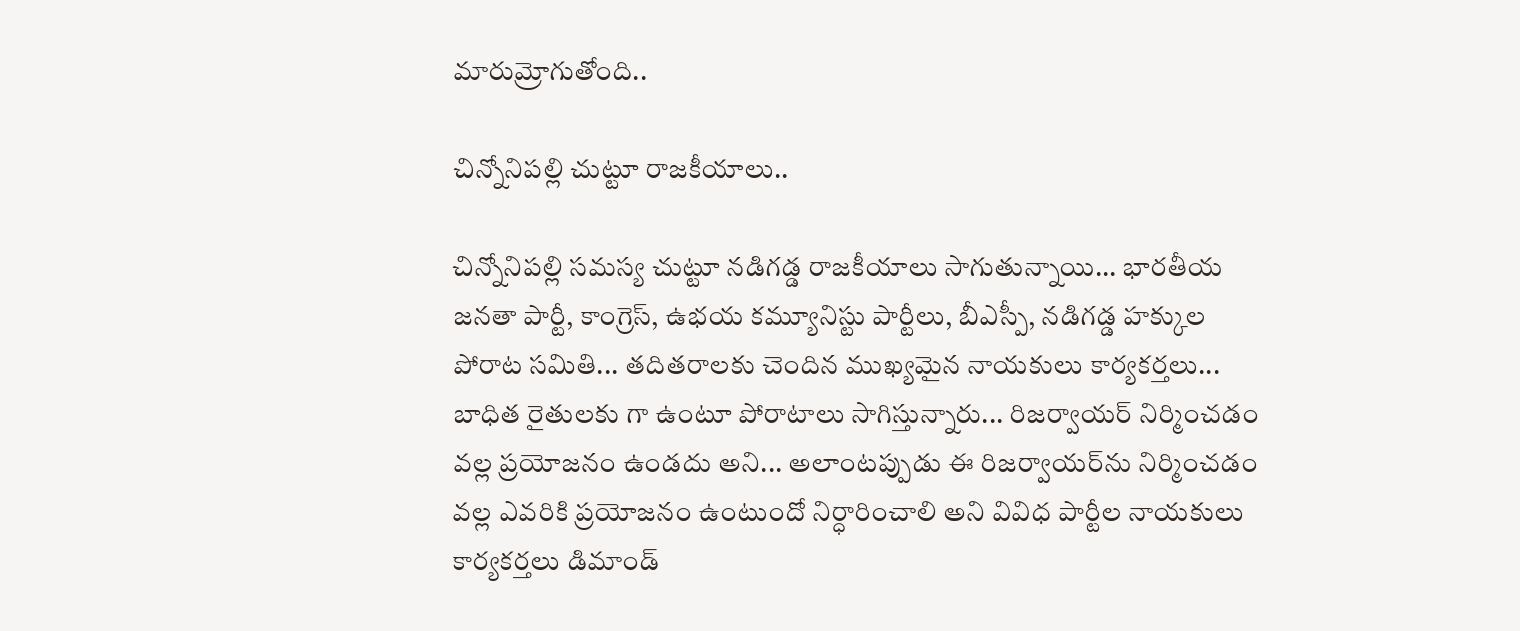మారుమ్రోగుతోంది..

చిన్నోనిపల్లి చుట్టూ రాజకీయాలు..

చిన్నోనిపల్లి సమస్య చుట్టూ నడిగడ్డ రాజకీయాలు సాగుతున్నాయి... భారతీయ జనతా పార్టీ, కాంగ్రెస్, ఉభయ కమ్యూనిస్టు పార్టీలు, బీఎస్పీ, నడిగడ్డ హక్కుల పోరాట సమితి... తదితరాలకు చెందిన ముఖ్యమైన నాయకులు కార్యకర్తలు... బాధిత రైతులకు గా ఉంటూ పోరాటాలు సాగిస్తున్నారు... రిజర్వాయర్ నిర్మించడం వల్ల ప్రయోజనం ఉండదు అని... అలాంటప్పుడు ఈ రిజర్వాయర్‌ను నిర్మించడం వల్ల ఎవరికి ప్రయోజనం ఉంటుందో నిర్ధారించాలి అని వివిధ పార్టీల నాయకులు కార్యకర్తలు డిమాండ్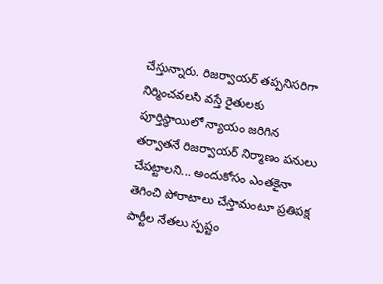చేస్తున్నారు. రిజర్వాయర్ తప్పనిసరిగా నిర్మించవలసి వస్తే రైతులకు పూర్తిస్థాయిలో న్యాయం జరిగిన తర్వాతనే రిజర్వాయర్ నిర్మాణం పనులు చేపట్టాలని... అందుకోసం ఎంతకైనా తెగించి పోరాటాలు చేస్తామంటూ ప్రతిపక్ష పార్టీల నేతలు స్పష్టం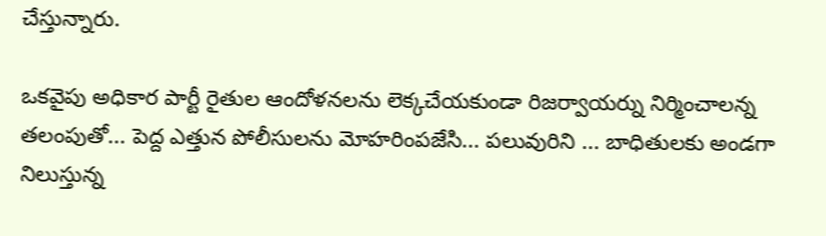చేస్తున్నారు.

ఒకవైపు అధికార పార్టీ రైతుల ఆందోళనలను లెక్కచేయకుండా రిజర్వాయర్ను నిర్మించాలన్న తలంపుతో... పెద్ద ఎత్తున పోలీసులను మోహరింపజేసి... పలువురిని ... బాధితులకు అండగా నిలుస్తున్న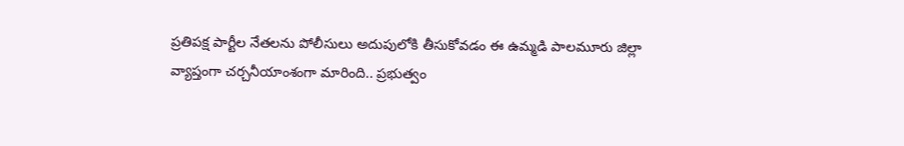ప్రతిపక్ష పార్టీల నేతలను పోలీసులు అదుపులోకి తీసుకోవడం ఈ ఉమ్మడి పాలమూరు జిల్లా వ్యాప్తంగా చర్చనీయాంశంగా మారింది.. ప్రభుత్వం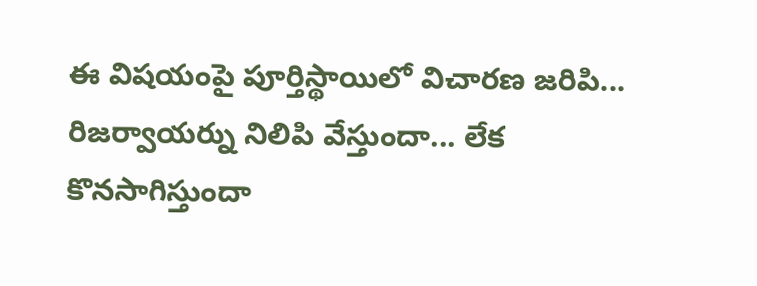ఈ విషయంపై పూర్తిస్థాయిలో విచారణ జరిపి... రిజర్వాయర్ను నిలిపి వేస్తుందా... లేక కొనసాగిస్తుందా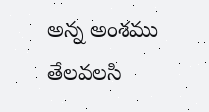అన్న అంశము తేలవలసి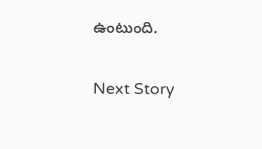ఉంటుంది.

Next Story